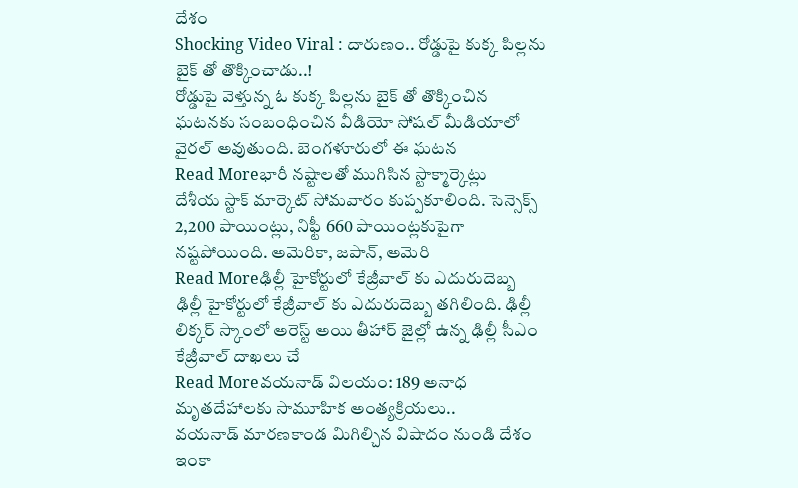దేశం
Shocking Video Viral : దారుణం.. రోడ్డుపై కుక్క పిల్లను బైక్ తో తొక్కించాడు..!
రోడ్డుపై వెళ్తున్న ఓ కుక్క పిల్లను బైక్ తో తొక్కించిన ఘటనకు సంబంధించిన వీడియో సోషల్ మీడియాలో వైరల్ అవుతుంది. బెంగళూరులో ఈ ఘటన
Read Moreభారీ నష్టాలతో ముగిసిన స్టాక్మార్కెట్లు
దేశీయ స్టాక్ మార్కెట్ సోమవారం కుప్పకూలింది. సెన్సెక్స్ 2,200 పాయింట్లు, నిఫ్టీ 660 పాయింట్లకుపైగా నష్టపోయింది. అమెరికా, జపాన్, అమెరి
Read Moreఢిల్లీ హైకోర్టులో కేజ్రీవాల్ కు ఎదురుదెబ్బ
ఢిల్లీ హైకోర్టులో కేజ్రీవాల్ కు ఎదురుదెబ్బ తగిలింది. ఢిల్లీ లిక్కర్ స్కాంలో అరెస్ట్ అయి తీహార్ జైల్లో ఉన్న ఢిల్లీ సీఎం కేజ్రీవాల్ దాఖలు చే
Read Moreవయనాడ్ విలయం: 189 అనాధ మృతదేహాలకు సామూహిక అంత్యక్రియలు..
వయనాడ్ మారణకాండ మిగిల్చిన విషాదం నుండి దేశం ఇంకా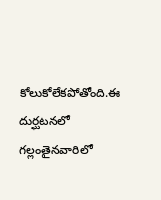కోలుకోలేకపోతోంది.ఈ దుర్ఘటనలో గల్లంతైనవారిలో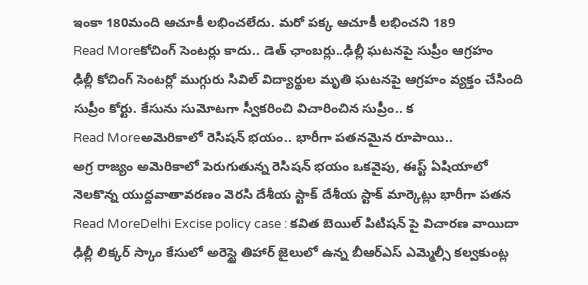ఇంకా 180మంది ఆచూకీ లభించలేదు. మరో పక్క ఆచూకీ లభించని 189
Read Moreకోచింగ్ సెంటర్లు కాదు.. డెత్ ఛాంబర్లు..ఢిల్లీ ఘటనపై సుప్రీం ఆగ్రహం
ఢిల్లీ కోచింగ్ సెంటర్లో ముగ్గురు సివిల్ విద్యార్థుల మృతి ఘటనపై ఆగ్రహం వ్యక్తం చేసింది సుప్రీం కోర్టు. కేసును సుమోటగా స్వీకరించి విచారించిన సుప్రీం.. క
Read Moreఅమెరికాలో రెసిషన్ భయం.. భారీగా పతనమైన రూపాయి..
అగ్ర రాజ్యం అమెరికాలో పెరుగుతున్న రెసిషన్ భయం ఒకవైపు, ఈస్ట్ ఏషియాలో నెలకొన్న యుద్దవాతావరణం వెరసి దేశీయ స్టాక్ దేశీయ స్టాక్ మార్కెట్లు భారీగా పతన
Read MoreDelhi Excise policy case : కవిత బెయిల్ పిటిషన్ పై విచారణ వాయిదా
ఢిల్లీ లిక్కర్ స్కాం కేసులో అరెస్టై తిహార్ జైలులో ఉన్న బీఆర్ఎస్ ఎమ్మెల్సీ కల్వకుంట్ల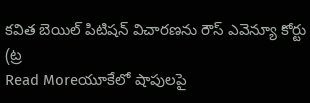కవిత బెయిల్ పిటిషన్ విచారణను రౌస్ ఎవెన్యూ కోర్టు (ట్ర
Read Moreయూకేలో షాపులపై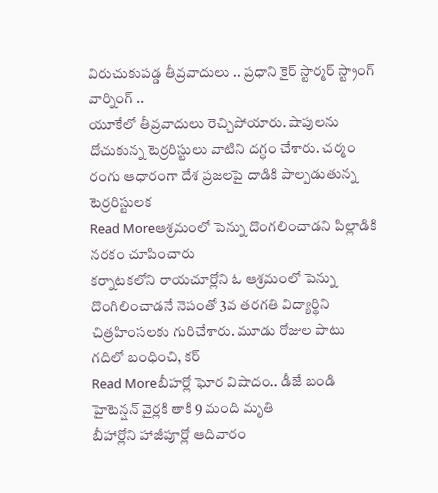విరుచుకుపడ్డ తీవ్రవాదులు .. ప్రధాని కైర్ స్టార్మర్ స్ట్రాంగ్ వార్నింగ్ ..
యూకేలో తీవ్రవాదులు రెచ్చిపోయారు. షాపులను దోచుకున్న టెర్రరిస్టులు వాటిని దగ్ధం చేశారు. చర్మం రంగు ఆధారంగా దేశ ప్రజలపై దాడికి పాల్పడుతున్న టెర్రరిస్టులక
Read Moreఆశ్రమంలో పెన్ను దొంగలించాడని పిల్లాడికి నరకం చూపించారు
కర్నాటకలోని రాయచూర్లోని ఓ ఆశ్రమంలో పెన్ను దొంగిలించాడనే నెపంతో 3వ తరగతి విద్యార్థిని చిత్రహింసలకు గురిచేశారు. మూడు రోజుల పాటు గదిలో బంధించి, కర్
Read Moreబీహర్లో ఘోర విషాదం.. డీజే బండి హైటెన్షన్ వైర్లకి తాకి 9 మంది మృతి
బీహార్లోని హాజీపూర్లో ఆదివారం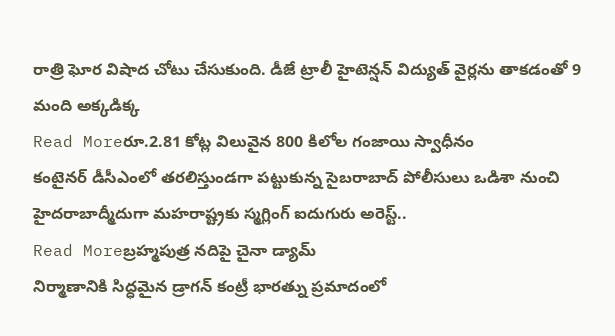రాత్రి ఘోర విషాద చోటు చేసుకుంది. డీజే ట్రాలీ హైటెన్షన్ విద్యుత్ వైర్లను తాకడంతో 9 మంది అక్కడిక్క
Read Moreరూ.2.81 కోట్ల విలువైన 800 కిలోల గంజాయి స్వాధీనం
కంటైనర్ డీసీఎంలో తరలిస్తుండగా పట్టుకున్న సైబరాబాద్ పోలీసులు ఒడిశా నుంచి హైదరాబాద్మీదుగా మహరాష్ట్రకు స్మగ్లింగ్ ఐదుగురు అరెస్ట్..
Read Moreబ్రహ్మపుత్ర నదిపై చైనా డ్యామ్
నిర్మాణానికి సిద్ధమైన డ్రాగన్ కంట్రీ భారత్ను ప్రమాదంలో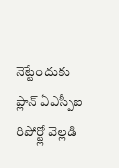నెట్టేందుకు ప్లాన్ ఏఎస్పీఐ రిపోర్ట్లో వెల్లడి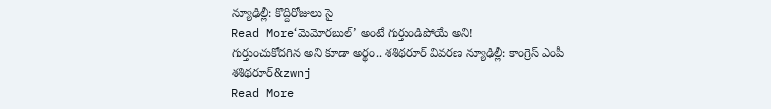న్యూఢిల్లీ: కొద్దిరోజులు సై
Read More‘మెమోరబుల్’ అంటే గుర్తుండిపోయే అని!
గుర్తుంచుకోదగిన అని కూడా అర్థం.. శశిథరూర్ వివరణ న్యూఢిల్లీ: కాంగ్రెస్ ఎంపీ శశిథరూర్&zwnj
Read More